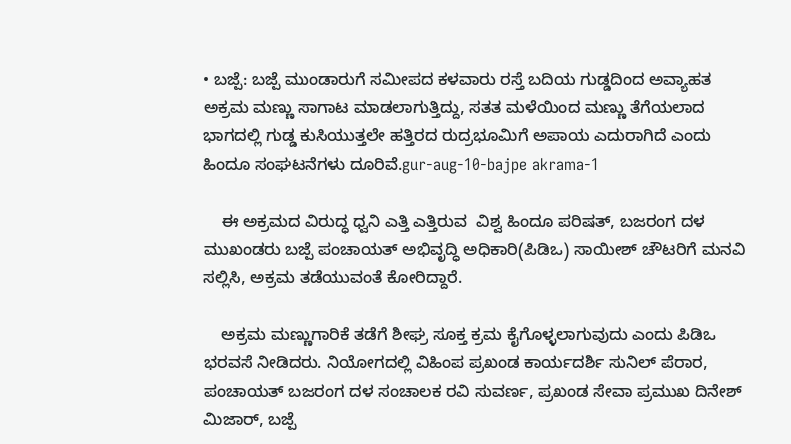• ಬಜ್ಪೆ: ಬಜ್ಪೆ ಮುಂಡಾರುಗೆ ಸಮೀಪದ ಕಳವಾರು ರಸ್ತೆ ಬದಿಯ ಗುಡ್ಡದಿಂದ ಅವ್ಯಾಹತ ಅಕ್ರಮ ಮಣ್ಣು ಸಾಗಾಟ ಮಾಡಲಾಗುತ್ತಿದ್ದು, ಸತತ ಮಳೆಯಿಂದ ಮಣ್ಣು ತೆಗೆಯಲಾದ ಭಾಗದಲ್ಲಿ ಗುಡ್ಡ ಕುಸಿಯುತ್ತಲೇ ಹತ್ತಿರದ ರುದ್ರಭೂಮಿಗೆ ಅಪಾಯ ಎದುರಾಗಿದೆ ಎಂದು ಹಿಂದೂ ಸಂಘಟನೆಗಳು ದೂರಿವೆ.gur-aug-10-bajpe akrama-1

    ಈ ಅಕ್ರಮದ ವಿರುದ್ಧ ಧ್ವನಿ ಎತ್ತಿ ಎತ್ತಿರುವ  ವಿಶ್ವ ಹಿಂದೂ ಪರಿಷತ್, ಬಜರಂಗ ದಳ ಮುಖಂಡರು ಬಜ್ಪೆ ಪಂಚಾಯತ್ ಅಭಿವೃದ್ಧಿ ಅಧಿಕಾರಿ(ಪಿಡಿಒ) ಸಾಯೀಶ್ ಚೌಟರಿಗೆ ಮನವಿ ಸಲ್ಲಿಸಿ, ಅಕ್ರಮ ತಡೆಯುವಂತೆ ಕೋರಿದ್ದಾರೆ.

    ಅಕ್ರಮ ಮಣ್ಣುಗಾರಿಕೆ ತಡೆಗೆ ಶೀಘ್ರ ಸೂಕ್ತ ಕ್ರಮ ಕೈಗೊಳ್ಳಲಾಗುವುದು ಎಂದು ಪಿಡಿಒ ಭರವಸೆ ನೀಡಿದರು. ನಿಯೋಗದಲ್ಲಿ ವಿಹಿಂಪ ಪ್ರಖಂಡ ಕಾರ್ಯದರ್ಶಿ ಸುನಿಲ್ ಪೆರಾರ, ಪಂಚಾಯತ್ ಬಜರಂಗ ದಳ ಸಂಚಾಲಕ ರವಿ ಸುವರ್ಣ, ಪ್ರಖಂಡ ಸೇವಾ ಪ್ರಮುಖ ದಿನೇಶ್ ಮಿಜಾರ್, ಬಜ್ಪೆ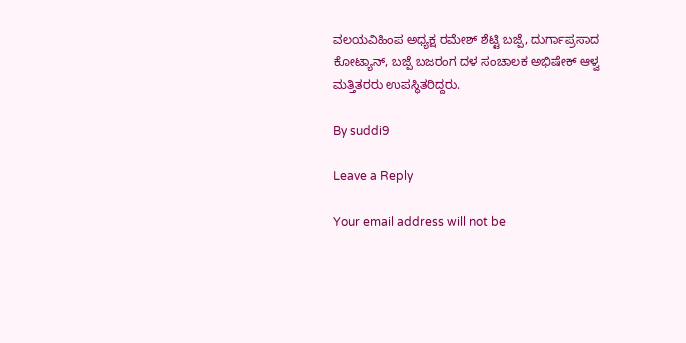ವಲಯವಿಹಿಂಪ ಅಧ್ಯಕ್ಷ ರಮೇಶ್ ಶೆಟ್ಟಿ ಬಜ್ಪೆ, ದುರ್ಗಾಪ್ರಸಾದ ಕೋಟ್ಯಾನ್, ಬಜ್ಪೆ ಬಜರಂಗ ದಳ ಸಂಚಾಲಕ ಅಭಿಷೇಕ್ ಆಳ್ವ ಮತ್ತಿತರರು ಉಪಸ್ಥಿತರಿದ್ದರು.

By suddi9

Leave a Reply

Your email address will not be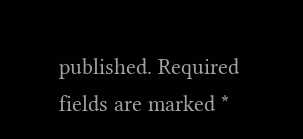published. Required fields are marked *